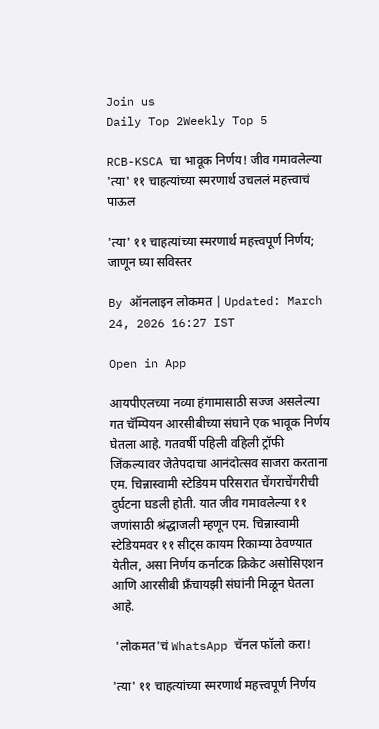Join us
Daily Top 2Weekly Top 5

RCB-KSCA चा भावूक निर्णय! जीव गमावलेल्या 'त्या' ११ चाहत्यांच्या स्मरणार्थ उचललं महत्त्वाचं पाऊल

'त्या' ११ चाहत्यांच्या स्मरणार्थ महत्त्वपूर्ण निर्णय; जाणून घ्या सविस्तर

By ऑनलाइन लोकमत | Updated: March 24, 2026 16:27 IST

Open in App

आयपीएलच्या नव्या हंगामासाठी सज्ज असलेल्या गत चॅम्पियन आरसीबीच्या संघाने एक भावूक निर्णय घेतला आहे. गतवर्षी पहिली वहिली ट्रॉफी जिंकल्यावर जेतेपदाचा आनंदोत्सव साजरा करताना एम. चिन्नास्वामी स्टेडियम परिसरात चेंगराचेंगरीची दुर्घटना घडली होती. यात जीव गमावलेल्या ११ जणांसाठी श्रंद्धाजली म्हणून एम. चिन्नास्वामी स्टेडियमवर ११ सीट्स कायम रिकाम्या ठेवण्यात येतील, असा निर्णय कर्नाटक क्रिकेट असोसिएशन आणि आरसीबी फ्रँचायझी संघांनी मिळून घेतला आहे.

 'लोकमत'चं WhatsApp चॅनल फॉलो करा!

'त्या' ११ चाहत्यांच्या स्मरणार्थ महत्त्वपूर्ण निर्णय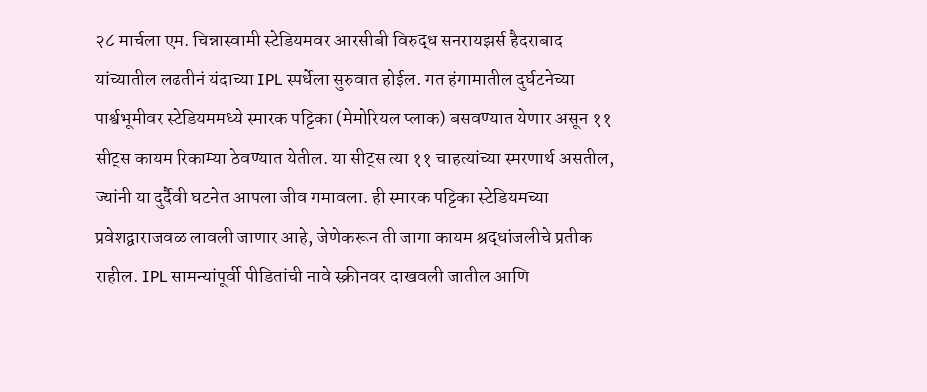२८ मार्चला एम. चिन्नास्वामी स्टेडियमवर आरसीबी विरुद्ध सनरायझर्स हैदराबाद यांच्यातील लढतीनं यंदाच्या IPL स्पर्धेला सुरुवात होईल. गत हंगामातील दुर्घटनेच्या पार्श्वभूमीवर स्टेडियममध्ये स्मारक पट्टिका (मेमोरियल प्लाक) बसवण्यात येणार असून ११ सीट्स कायम रिकाम्या ठेवण्यात येतील. या सीट्स त्या ११ चाहत्यांच्या स्मरणार्थ असतील, ज्यांनी या दुर्दैवी घटनेत आपला जीव गमावला. ही स्मारक पट्टिका स्टेडियमच्या प्रवेशद्वाराजवळ लावली जाणार आहे, जेणेकरून ती जागा कायम श्रद्धांजलीचे प्रतीक राहील. IPL सामन्यांपूर्वी पीडितांची नावे स्क्रीनवर दाखवली जातील आणि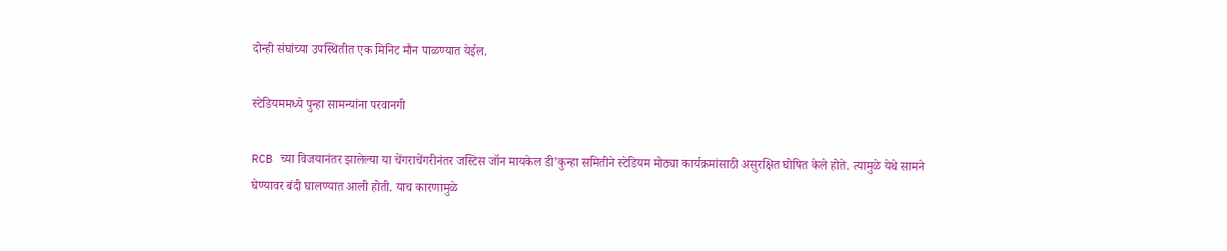दोन्ही संघांच्या उपस्थितीत एक मिनिट मौन पाळण्यात येईल.

स्टेडियममध्ये पुन्हा सामन्यांना परवानगी

RCB च्या विजयानंतर झालेल्या या चेंगराचेंगरीनंतर जस्टिस जॉन मायकेल डी’कुन्हा समितीने स्टेडियम मोठ्या कार्यक्रमांसाठी असुरक्षित घोषित केले होते. त्यामुळे येथे सामने घेण्यावर बंदी घालण्यात आली होती. याच कारणामुळे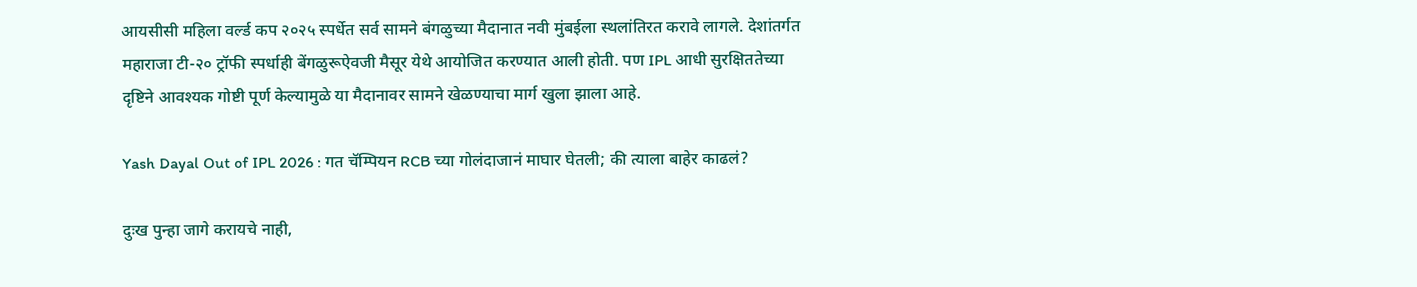आयसीसी महिला वर्ल्ड कप २०२५ स्पर्धेत सर्व सामने बंगळुच्या मैदानात नवी मुंबईला स्थलांतिरत करावे लागले. देशांतर्गत महाराजा टी-२० ट्रॉफी स्पर्धाही बेंगळुरूऐवजी मैसूर येथे आयोजित करण्यात आली होती. पण IPL आधी सुरक्षिततेच्या दृष्टिने आवश्यक गोष्टी पूर्ण केल्यामुळे या मैदानावर सामने खेळण्याचा मार्ग खुला झाला आहे.

Yash Dayal Out of IPL 2026 : गत चॅम्पियन RCB च्या गोलंदाजानं माघार घेतली; की त्याला बाहेर काढलं?

दुःख पुन्हा जागे करायचे नाही,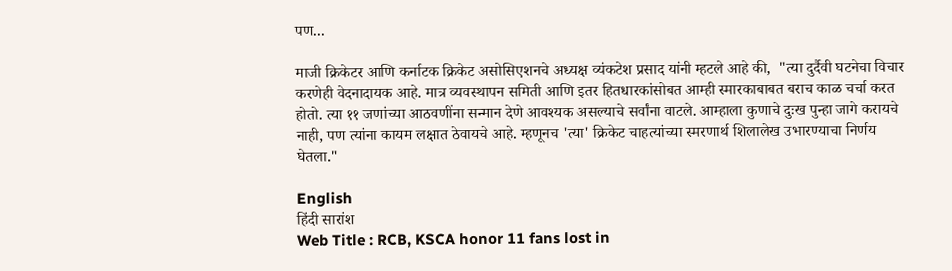पण...

माजी क्रिकेटर आणि कर्नाटक क्रिकेट असोसिएशनचे अध्यक्ष व्यंकटेश प्रसाद यांनी म्हटले आहे की,  "त्या दुर्दैवी घटनेचा विचार करणेही वेदनादायक आहे. मात्र व्यवस्थापन समिती आणि इतर हितधारकांसोबत आम्ही स्मारकाबाबत बराच काळ चर्चा करत होतो. त्या ११ जणांच्या आठवणींना सन्मान देणे आवश्यक असल्याचे सर्वांना वाटले. आम्हाला कुणाचे दुःख पुन्हा जागे करायचे नाही, पण त्यांना कायम लक्षात ठेवायचे आहे. म्हणूनच 'त्या' क्रिकेट चाहत्यांच्या स्मरणार्थ शिलालेख उभारण्याचा निर्णय घेतला."

English
हिंदी सारांश
Web Title : RCB, KSCA honor 11 fans lost in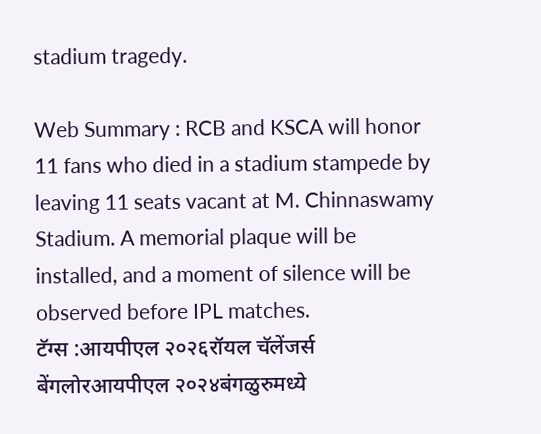stadium tragedy.

Web Summary : RCB and KSCA will honor 11 fans who died in a stadium stampede by leaving 11 seats vacant at M. Chinnaswamy Stadium. A memorial plaque will be installed, and a moment of silence will be observed before IPL matches.
टॅग्स :आयपीएल २०२६रॉयल चॅलेंजर्स बेंगलोरआयपीएल २०२४बंगळुरुमध्ये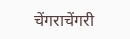चेंगराचेंगरी